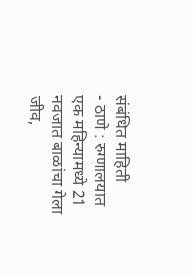संबंधित माहिती
- ठाणे : रुग्णालयात एक महिन्यामध्ये 21 नवजात बाळांचा गेला जीव,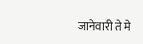जानेवारी ते मे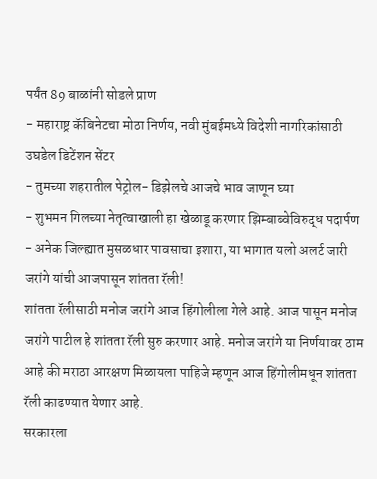पर्यंत 89 बाळांनी सोडले प्राण
- महाराष्ट्र कॅबिनेटचा मोठा निर्णय, नवी मुंबईमध्ये विदेशी नागरिकांसाठी उघडेल डिटेंशन सेंटर
- तुमच्या शहरातील पेट्रोल- डिझेलचे आजचे भाव जाणून घ्या
- शुभमन गिलच्या नेतृत्वाखाली हा खेळाडू करणार झिम्बाब्वेविरुद्ध पदार्पण
- अनेक जिल्ह्यात मुसळधार पावसाचा इशारा, या भागात यलो अलर्ट जारी
जरांगे यांची आजपासून शांतता रॅली!
शांतता रॅलीसाठी मनोज जरांगे आज हिंगोलीला गेले आहे. आज पासून मनोज जरांगे पाटील हे शांतता रॅली सुरु करणार आहे. मनोज जरांगे या निर्णयावर ठाम आहे की मराठा आरक्षण मिळायला पाहिजे म्हणून आज हिंगोलीमधून शांतता रॅली काढण्यात येणार आहे.
सरकारला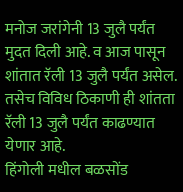मनोज जरांगेनी 13 जुलै पर्यंत मुदत दिली आहे. व आज पासून शांतात रॅली 13 जुलै पर्यंत असेल. तसेच विविध ठिकाणी ही शांतता रॅली 13 जुलै पर्यंत काढण्यात येणार आहे.
हिंगोली मधील बळसोंड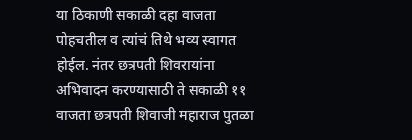या ठिकाणी सकाळी दहा वाजता पोहचतील व त्यांचं तिथे भव्य स्वागत होईल. नंतर छत्रपती शिवरायांना अभिवादन करण्यासाठी ते सकाळी ११ वाजता छत्रपती शिवाजी महाराज पुतळा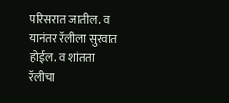परिसरात जातील. व यानंतर रॅलीला सुरवात होईल. व शांतता रॅलीचा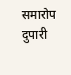समारोप दुपारी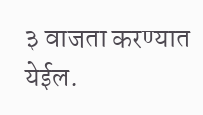३ वाजता करण्यात येईल.